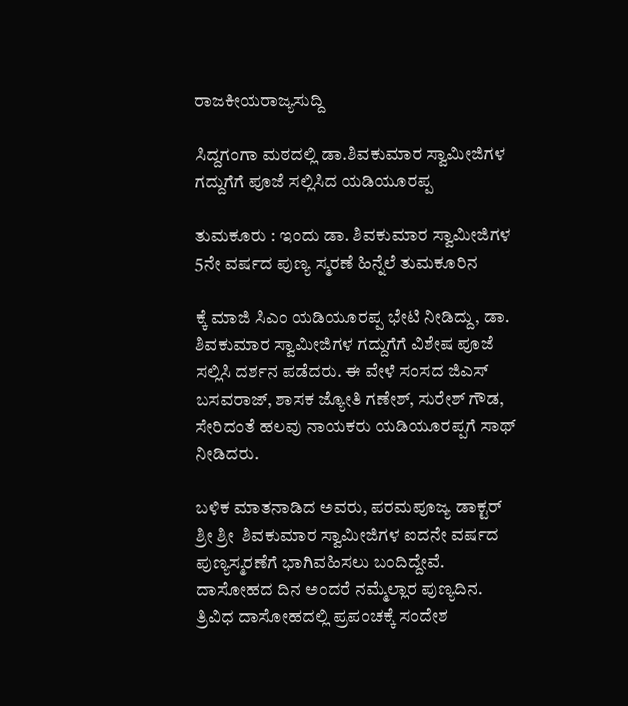ರಾಜಕೀಯರಾಜ್ಯಸುದ್ದಿ

ಸಿದ್ದಗಂಗಾ ಮಠದಲ್ಲಿ ಡಾ.ಶಿವಕುಮಾರ ಸ್ವಾಮೀಜಿಗಳ ಗದ್ದುಗೆಗೆ ಪೂಜೆ ಸಲ್ಲಿಸಿದ ಯಡಿಯೂರಪ್ಪ

ತುಮಕೂರು : ಇಂದು ಡಾ. ಶಿವಕುಮಾರ ಸ್ವಾಮೀಜಿಗಳ 5ನೇ ವರ್ಷದ ಪುಣ್ಯ ಸ್ಮರಣೆ ಹಿನ್ನೆಲೆ ತುಮಕೂರಿನ

ಕ್ಕೆ ಮಾಜಿ ಸಿಎಂ ಯಡಿಯೂರಪ್ಪ ಭೇಟಿ ನೀಡಿದ್ದು, ಡಾ. ಶಿವಕುಮಾರ ಸ್ವಾಮೀಜಿಗಳ ಗದ್ದುಗೆಗೆ ವಿಶೇಷ ಪೂಜೆ ಸಲ್ಲಿಸಿ ದರ್ಶನ ಪಡೆದರು. ಈ ವೇಳೆ ಸಂಸದ ಜಿಎಸ್ ಬಸವರಾಜ್, ಶಾಸಕ ಜ್ಯೋತಿ ಗಣೇಶ್, ಸುರೇಶ್ ಗೌಡ, ಸೇರಿದಂತೆ ಹಲವು ನಾಯಕರು ಯಡಿಯೂರಪ್ಪಗೆ ಸಾಥ್ ನೀಡಿದರು.

ಬಳಿಕ ಮಾತನಾಡಿದ ಅವರು, ಪರಮಪೂಜ್ಯ ಡಾಕ್ಟರ್ ಶ್ರೀ ಶ್ರೀ  ಶಿವಕುಮಾರ ಸ್ವಾಮೀಜಿಗಳ ಐದನೇ ವರ್ಷದ ಪುಣ್ಯಸ್ಮರಣೆಗೆ ಭಾಗಿವಹಿಸಲು ಬಂದಿದ್ದೇವೆ. ದಾಸೋಹದ ದಿನ ಅಂದರೆ ನಮ್ಮೆಲ್ಲಾರ ಪುಣ್ಯದಿನ‌. ತ್ರಿವಿಧ ದಾಸೋಹದಲ್ಲಿ ಪ್ರಪಂಚಕ್ಕೆ ಸಂದೇಶ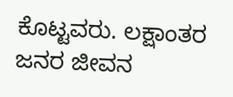ಕೊಟ್ಟವರು. ಲಕ್ಷಾಂತರ ಜನರ ಜೀವನ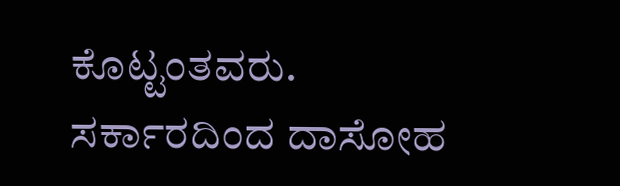ಕೊಟ್ಟಂತವರು. ಸರ್ಕಾರದಿಂದ ದಾಸೋಹ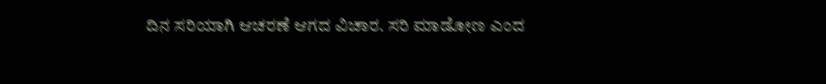ದಿನ ಸರಿಯಾಗಿ ಆಚರಣೆ ಆಗದ ವಿಚಾರ. ಸರಿ ಮಾಡೋಣ ಎಂದ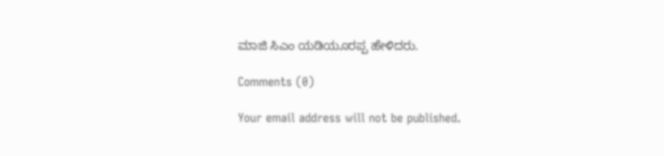ಮಾಜಿ ಸಿಎಂ ಯಡಿಯೂರಪ್ಪ ಹೇಳಿದರು.

Comments (0)

Your email address will not be published.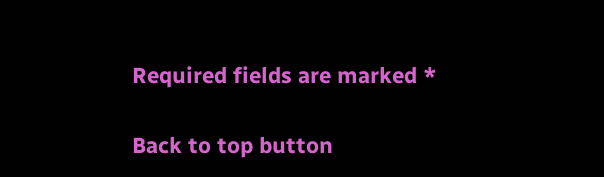Required fields are marked *

Back to top button